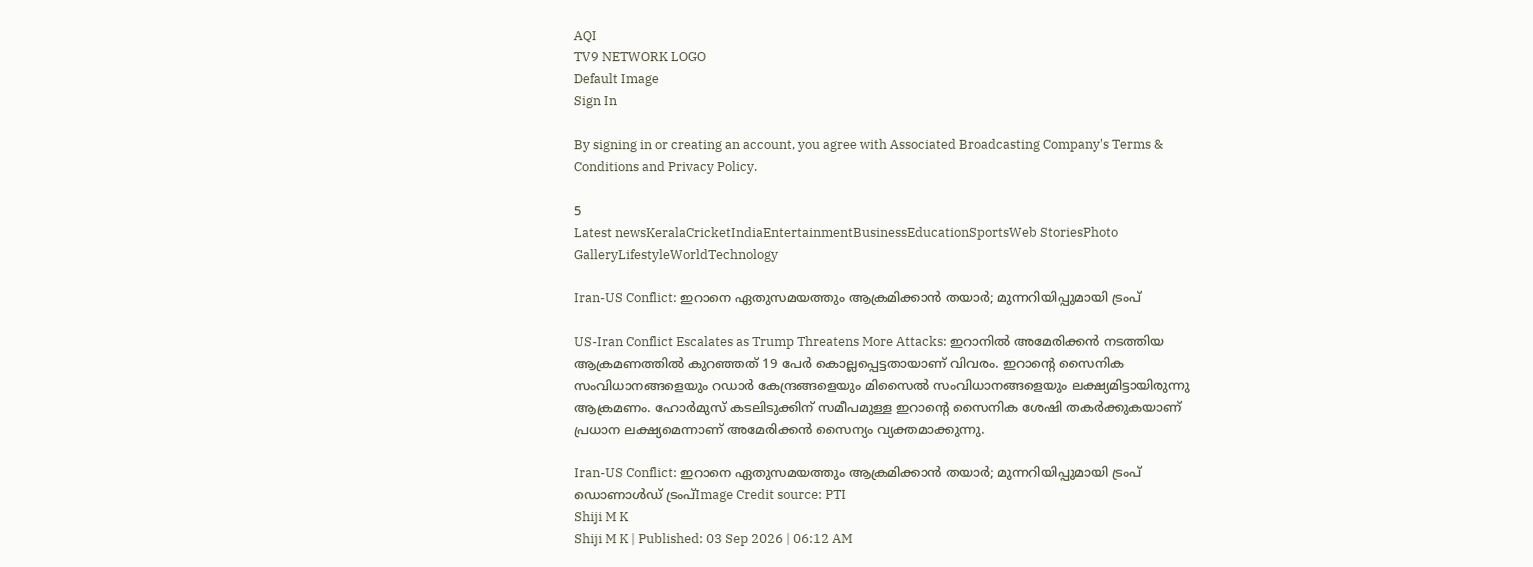AQI
TV9 NETWORK LOGO
Default Image
Sign In

By signing in or creating an account, you agree with Associated Broadcasting Company's Terms & Conditions and Privacy Policy.

5
Latest newsKeralaCricketIndiaEntertainmentBusinessEducationSportsWeb StoriesPhoto GalleryLifestyleWorldTechnology

Iran-US Conflict: ഇറാനെ ഏതുസമയത്തും ആക്രമിക്കാന്‍ തയാര്‍; മുന്നറിയിപ്പുമായി ട്രംപ്‌

US-Iran Conflict Escalates as Trump Threatens More Attacks: ഇറാനില്‍ അമേരിക്കന്‍ നടത്തിയ ആക്രമണത്തില്‍ കുറഞ്ഞത് 19 പേര്‍ കൊല്ലപ്പെട്ടതായാണ് വിവരം. ഇറാന്റെ സൈനിക സംവിധാനങ്ങളെയും റഡാര്‍ കേന്ദ്രങ്ങളെയും മിസൈല്‍ സംവിധാനങ്ങളെയും ലക്ഷ്യമിട്ടായിരുന്നു ആക്രമണം. ഹോര്‍മുസ് കടലിടുക്കിന് സമീപമുള്ള ഇറാന്റെ സൈനിക ശേഷി തകര്‍ക്കുകയാണ് പ്രധാന ലക്ഷ്യമെന്നാണ് അമേരിക്കന്‍ സൈന്യം വ്യക്തമാക്കുന്നു.

Iran-US Conflict: ഇറാനെ ഏതുസമയത്തും ആക്രമിക്കാന്‍ തയാര്‍; മുന്നറിയിപ്പുമായി ട്രംപ്‌
ഡൊണാൾഡ് ട്രംപ്Image Credit source: PTI
Shiji M K
Shiji M K | Published: 03 Sep 2026 | 06:12 AM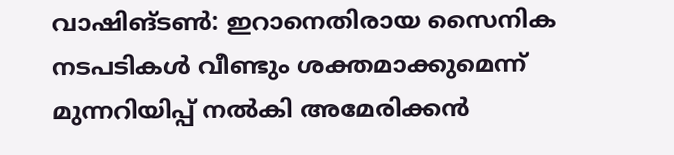വാഷിങ്ടണ്‍: ഇറാനെതിരായ സൈനിക നടപടികള്‍ വീണ്ടും ശക്തമാക്കുമെന്ന് മുന്നറിയിപ്പ് നല്‍കി അമേരിക്കന്‍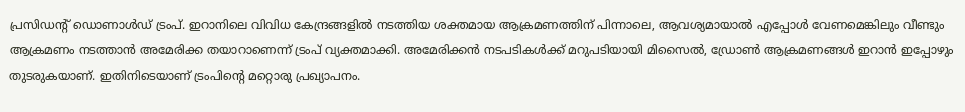പ്രസിഡന്റ് ഡൊണാള്‍ഡ് ട്രംപ്. ഇറാനിലെ വിവിധ കേന്ദ്രങ്ങളില്‍ നടത്തിയ ശക്തമായ ആക്രമണത്തിന് പിന്നാലെ, ആവശ്യമായാല്‍ എപ്പോള്‍ വേണമെങ്കിലും വീണ്ടും ആക്രമണം നടത്താന്‍ അമേരിക്ക തയാറാണെന്ന് ട്രംപ് വ്യക്തമാക്കി. അമേരിക്കന്‍ നടപടികള്‍ക്ക് മറുപടിയായി മിസൈല്‍, ഡ്രോണ്‍ ആക്രമണങ്ങള്‍ ഇറാന്‍ ഇപ്പോഴും തുടരുകയാണ്. ഇതിനിടെയാണ് ട്രംപിന്റെ മറ്റൊരു പ്രഖ്യാപനം.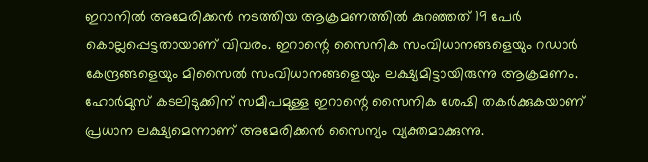ഇറാനില്‍ അമേരിക്കന്‍ നടത്തിയ ആക്രമണത്തില്‍ കുറഞ്ഞത് 19 പേര്‍ കൊല്ലപ്പെട്ടതായാണ് വിവരം. ഇറാന്റെ സൈനിക സംവിധാനങ്ങളെയും റഡാര്‍ കേന്ദ്രങ്ങളെയും മിസൈല്‍ സംവിധാനങ്ങളെയും ലക്ഷ്യമിട്ടായിരുന്നു ആക്രമണം. ഹോര്‍മുസ് കടലിടുക്കിന് സമീപമുള്ള ഇറാന്റെ സൈനിക ശേഷി തകര്‍ക്കുകയാണ് പ്രധാന ലക്ഷ്യമെന്നാണ് അമേരിക്കന്‍ സൈന്യം വ്യക്തമാക്കുന്നു.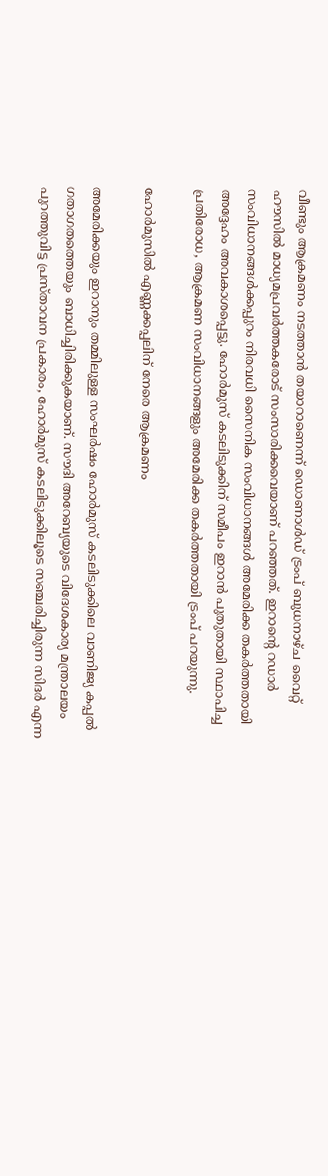വീണ്ടും ആക്രമണം നടത്താന്‍ തയാറാണെന്ന് ഡൊണാള്‍ഡ് ട്രംപ് ബുധനാഴ്ച വൈറ്റ് ഹൗസില്‍ മാധ്യമപ്രവര്‍ത്തകരോട് സംസാരിക്കവെയാണ് പറഞ്ഞത്. ഇറാന്റെ റഡാര്‍ സംവിധാനങ്ങള്‍ക്കപ്പുറം നിരവധി സൈനിക സംവിധാനങ്ങള്‍ അമേരിക്ക തകര്‍ത്തതായി അദ്ദേഹം അവകാശപ്പെട്ടു. ഹോര്‍മുസ് കടലിടുക്കിന് സമീപം ഇറാന്‍ പുതുതായി സ്ഥാപിച്ച പ്രതിരോധ, ആക്രമണ സംവിധാനങ്ങളും അമേരിക്ക തകര്‍ത്തതായി ട്രംപ് പറയുന്നു.

ഹോര്‍മുസില്‍ എണ്ണക്കപ്പലിന് നേരെ ആക്രമണം

അമേരിക്കയും ഇറാനും തമ്മിലുള്ള സംഘര്‍ഷം ഹോര്‍മുസ് കടലിടുക്കിലെ വാണിജ്യ കപ്പല്‍ ഗതാഗതത്തെയും ബാധിച്ചിരിക്കുകയാണ്. സൗദി അറേബ്യയുടെ വിദേശകാര്യ മന്ത്രാലയം പുറത്തുവിട്ട പ്രസ്താവന പ്രകാരം, ഹോര്‍മുസ് കടലിടുക്കിലൂടെ സഞ്ചരിച്ചിരുന്ന സിദര്‍ എന്ന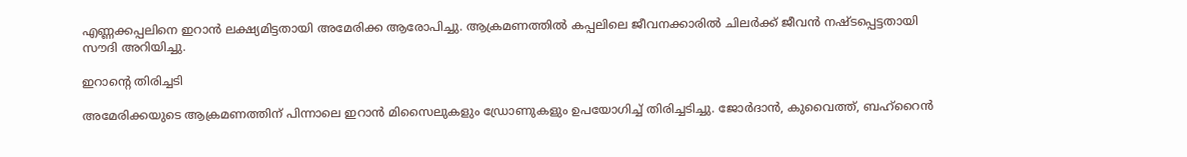എണ്ണക്കപ്പലിനെ ഇറാന്‍ ലക്ഷ്യമിട്ടതായി അമേരിക്ക ആരോപിച്ചു. ആക്രമണത്തില്‍ കപ്പലിലെ ജീവനക്കാരില്‍ ചിലര്‍ക്ക് ജീവന്‍ നഷ്ടപ്പെട്ടതായി സൗദി അറിയിച്ചു.

ഇറാന്റെ തിരിച്ചടി

അമേരിക്കയുടെ ആക്രമണത്തിന് പിന്നാലെ ഇറാന്‍ മിസൈലുകളും ഡ്രോണുകളും ഉപയോഗിച്ച് തിരിച്ചടിച്ചു. ജോര്‍ദാന്‍, കുവൈത്ത്, ബഹ്‌റൈന്‍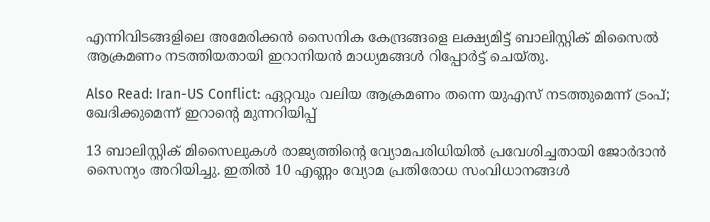എന്നിവിടങ്ങളിലെ അമേരിക്കന്‍ സൈനിക കേന്ദ്രങ്ങളെ ലക്ഷ്യമിട്ട് ബാലിസ്റ്റിക് മിസൈല്‍ ആക്രമണം നടത്തിയതായി ഇറാനിയന്‍ മാധ്യമങ്ങള്‍ റിപ്പോര്‍ട്ട് ചെയ്തു.

Also Read: Iran-US Conflict: ഏറ്റവും വലിയ ആക്രമണം തന്നെ യുഎസ് നടത്തുമെന്ന് ട്രംപ്; ഖേദിക്കുമെന്ന് ഇറാന്റെ മുന്നറിയിപ്പ്‌

13 ബാലിസ്റ്റിക് മിസൈലുകള്‍ രാജ്യത്തിന്റെ വ്യോമപരിധിയില്‍ പ്രവേശിച്ചതായി ജോര്‍ദാന്‍ സൈന്യം അറിയിച്ചു. ഇതില്‍ 10 എണ്ണം വ്യോമ പ്രതിരോധ സംവിധാനങ്ങള്‍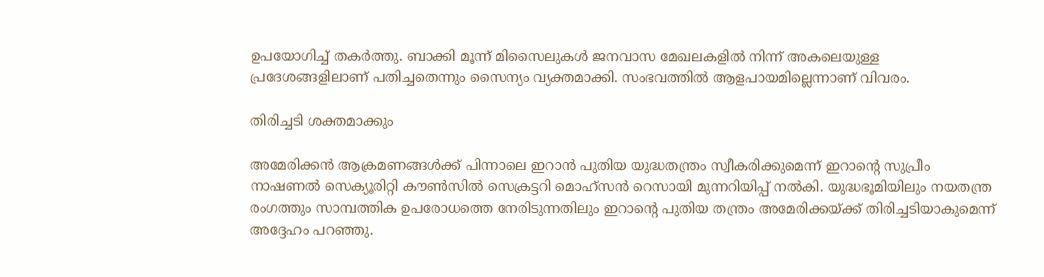ഉപയോഗിച്ച് തകര്‍ത്തു. ബാക്കി മൂന്ന് മിസൈലുകള്‍ ജനവാസ മേഖലകളില്‍ നിന്ന് അകലെയുള്ള പ്രദേശങ്ങളിലാണ് പതിച്ചതെന്നും സൈന്യം വ്യക്തമാക്കി. സംഭവത്തില്‍ ആളപായമില്ലെന്നാണ് വിവരം.

തിരിച്ചടി ശക്തമാക്കും

അമേരിക്കന്‍ ആക്രമണങ്ങള്‍ക്ക് പിന്നാലെ ഇറാന്‍ പുതിയ യുദ്ധതന്ത്രം സ്വീകരിക്കുമെന്ന് ഇറാന്റെ സുപ്രീം നാഷണല്‍ സെക്യൂരിറ്റി കൗണ്‍സില്‍ സെക്രട്ടറി മൊഹ്‌സന്‍ റെസായി മുന്നറിയിപ്പ് നല്‍കി. യുദ്ധഭൂമിയിലും നയതന്ത്ര രംഗത്തും സാമ്പത്തിക ഉപരോധത്തെ നേരിടുന്നതിലും ഇറാന്റെ പുതിയ തന്ത്രം അമേരിക്കയ്ക്ക് തിരിച്ചടിയാകുമെന്ന് അദ്ദേഹം പറഞ്ഞു.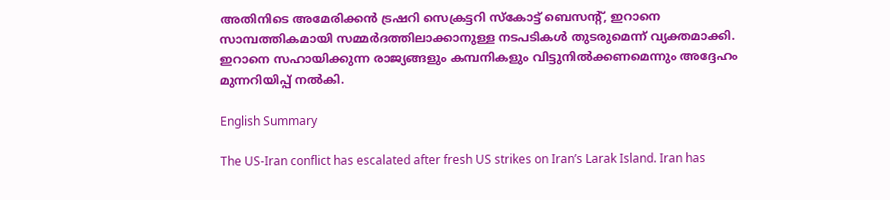അതിനിടെ അമേരിക്കന്‍ ട്രഷറി സെക്രട്ടറി സ്‌കോട്ട് ബെസന്റ്, ഇറാനെ സാമ്പത്തികമായി സമ്മര്‍ദത്തിലാക്കാനുള്ള നടപടികള്‍ തുടരുമെന്ന് വ്യക്തമാക്കി. ഇറാനെ സഹായിക്കുന്ന രാജ്യങ്ങളും കമ്പനികളും വിട്ടുനില്‍ക്കണമെന്നും അദ്ദേഹം മുന്നറിയിപ്പ് നല്‍കി.

English Summary

The US-Iran conflict has escalated after fresh US strikes on Iran’s Larak Island. Iran has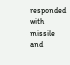responded with missile and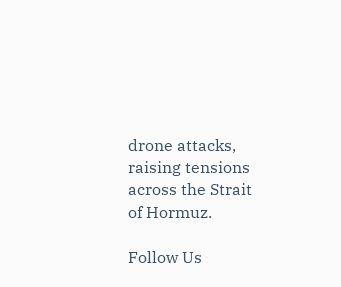drone attacks, raising tensions across the Strait of Hormuz.

Follow Us